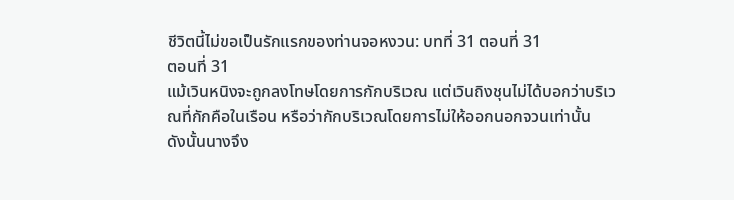ชีวิตนี้ไม่ขอเป็นรักแรกของท่านจอหงวน: บทที่ 31 ตอนที่ 31
ตอนที่ 31
แม้เวินหนิงจะถูกลงโทษโดยการกักบริเวณ แต่เวินถิงชุนไม่ได้บอกว่าบริเวณที่กักคือในเรือน หรือว่ากักบริเวณโดยการไม่ให้ออกนอกจวนเท่านั้น
ดังนั้นนางจึง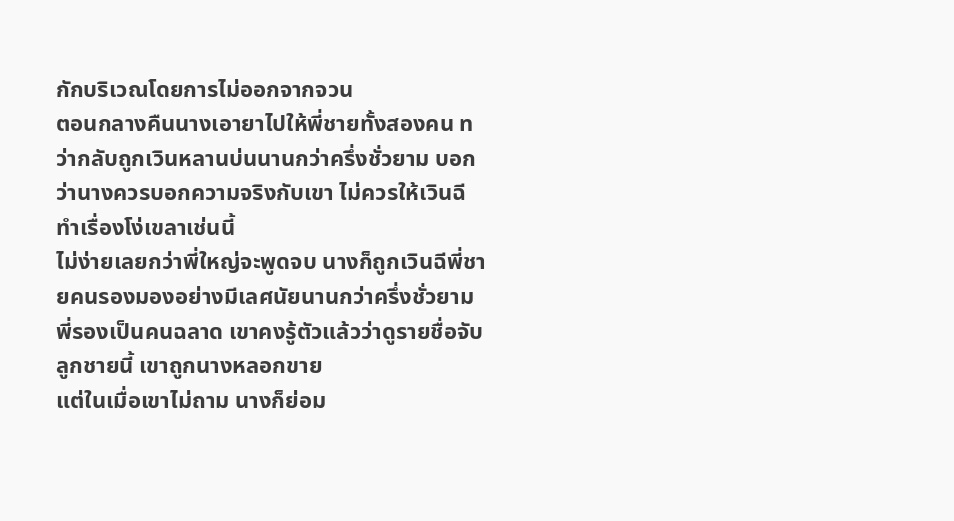กักบริเวณโดยการไม่ออกจากจวน
ตอนกลางคืนนางเอายาไปให้พี่ชายทั้งสองคน ทว่ากลับถูกเวินหลานบ่นนานกว่าครึ่งชั่วยาม บอกว่านางควรบอกความจริงกับเขา ไม่ควรให้เวินฉีทำเรื่องโง่เขลาเช่นนี้
ไม่ง่ายเลยกว่าพี่ใหญ่จะพูดจบ นางก็ถูกเวินฉีพี่ชายคนรองมองอย่างมีเลศนัยนานกว่าครึ่งชั่วยาม
พี่รองเป็นคนฉลาด เขาคงรู้ตัวแล้วว่าดูรายชื่อจับลูกชายนี้ เขาถูกนางหลอกขาย
แต่ในเมื่อเขาไม่ถาม นางก็ย่อม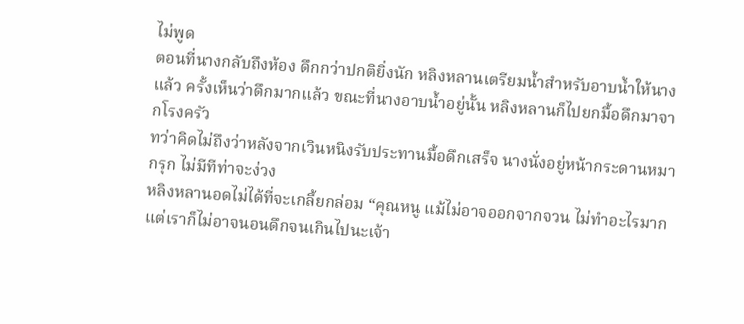ไม่พูด
ตอนที่นางกลับถึงห้อง ดึกกว่าปกติยิ่งนัก หลิงหลานเตรียมน้ำสำหรับอาบน้ำให้นางแล้ว ครั้งเห็นว่าดึกมากแล้ว ขณะที่นางอาบน้ำอยู่นั้น หลิงหลานก็ไปยกมื้อดึกมาจากโรงครัว
ทว่าคิดไม่ถึงว่าหลังจากเวินหนิงรับประทานมื้อดึกเสร็จ นางนั่งอยู่หน้ากระดานหมากรุก ไม่มีทีท่าจะง่วง
หลิงหลานอดไม่ได้ที่จะเกลี้ยกล่อม “คุณหนู แม้ไม่อาจออกจากจวน ไม่ทำอะไรมาก แต่เราก็ไม่อาจนอนดึกจนเกินไปนะเจ้า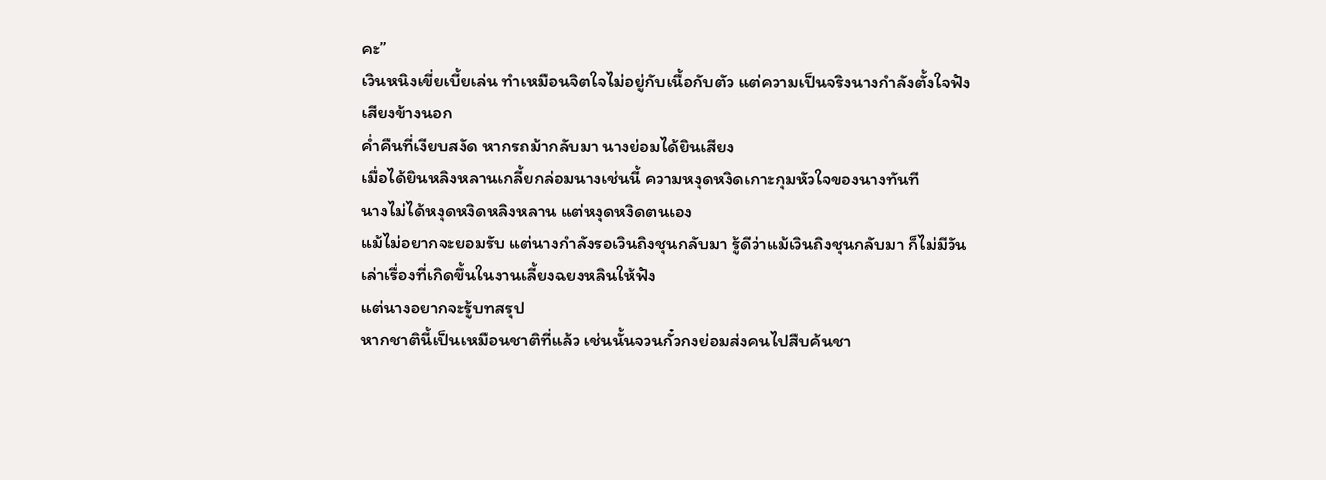คะ”
เวินหนิงเขี่ยเบี้ยเล่น ทำเหมือนจิตใจไม่อยู่กับเนื้อกับตัว แต่ความเป็นจริงนางกำลังตั้งใจฟังเสียงข้างนอก
ค่ำคืนที่เงียบสงัด หากรถม้ากลับมา นางย่อมได้ยินเสียง
เมื่อได้ยินหลิงหลานเกลี้ยกล่อมนางเช่นนี้ ความหงุดหงิดเกาะกุมหัวใจของนางทันที
นางไม่ได้หงุดหงิดหลิงหลาน แต่หงุดหงิดตนเอง
แม้ไม่อยากจะยอมรับ แต่นางกำลังรอเวินถิงชุนกลับมา รู้ดีว่าแม้เวินถิงชุนกลับมา ก็ไม่มีวันเล่าเรื่องที่เกิดขึ้นในงานเลี้ยงฉยงหลินให้ฟัง
แต่นางอยากจะรู้บทสรุป
หากชาตินี้เป็นเหมือนชาติที่แล้ว เช่นนั้นจวนกั๋วกงย่อมส่งคนไปสืบค้นชา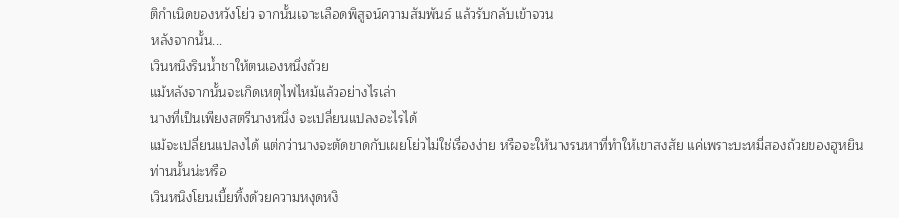ติกำเนิดของหวังโย่ว จากนั้นเจาะเลือดพิสูจน์ความสัมพันธ์ แล้วรับกลับเข้าจวน
หลังจากนั้น...
เวินหนิงรินน้ำชาให้ตนเองหนึ่งถ้วย
แม้หลังจากนั้นจะเกิดเหตุไฟไหม้แล้วอย่างไรเล่า
นางที่เป็นเพียงสตรีนางหนึ่ง จะเปลี่ยนแปลงอะไรได้
แม้จะเปลี่ยนแปลงได้ แต่กว่านางจะตัดขาดกับเผยโย่วไม่ใช่เรื่องง่าย หรือจะให้นางรนหาที่ทำให้เขาสงสัย แค่เพราะบะหมี่สองถ้วยของฮูหยินท่านนั้นน่ะหรือ
เวินหนิงโยนเบี้ยทิ้งด้วยความหงุดหงิ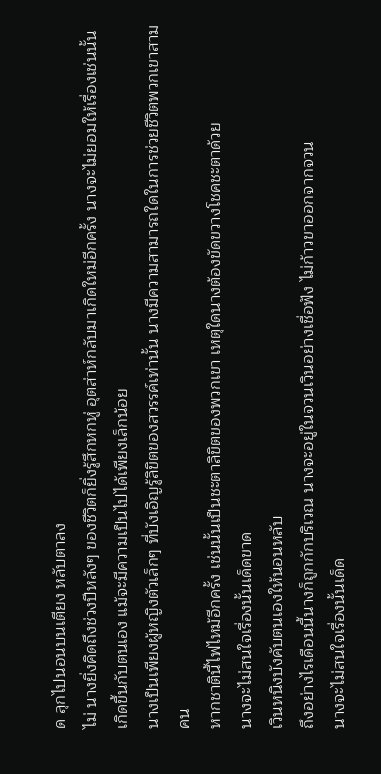ด ลุกไปนอนบนเตียง หลับตาลง
ไม่ นางยิ่งคิดถึงช่วงปีหลังๆ ของชีวิตก็ยิ่งรู้สึกหกหู่ อุตส่าห์กลับมาเกิดใหม่อีกครั้ง นางจะไม่ยอมให้เรื่องเช่นนั้นเกิดขึ้นกับตนเอง แม้จะมีความเป็นไปได้เพียงเล็กน้อย
นางเป็นเพียงผู้หญิงตัวเล็กๆ ที่บังเอิญรู้ลิขิตของสวรรค์เท่านั้น นางมีความสามารถใดในการช่วยชีวิตพวกเขาสามคน
หากชาตินี้ไฟไหม้อีกครั้ง เช่นนั้นเป็นชะตาลิขิตของพวกเขา เหตุใดนางต้องขัดขวางโชคชะตาด้วย
นางจะไม่สนใจเรื่องนั้นเด็ดขาด
เวินหนิงบังคับตนเองให้นอนหลับ
ถึงอย่างไรเดือนนี้นางก็ถูกกักบริเวณ นางจะอยู่ในจวนเวินอย่างเชื่อฟัง ไม่ก้าวขาออกจากจวน
นางจะไม่สนใจเรื่องนั้นเด็ด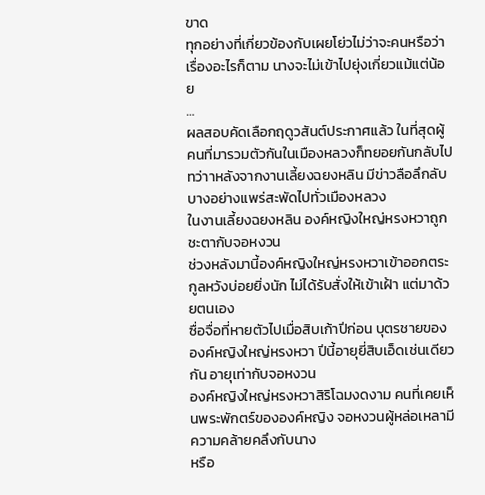ขาด
ทุกอย่างที่เกี่ยวข้องกับเผยโย่วไม่ว่าจะคนหรือว่าเรื่องอะไรก็ตาม นางจะไม่เข้าไปยุ่งเกี่ยวแม้แต่น้อย
…
ผลสอบคัดเลือกฤดูวสันต์ประกาศแล้ว ในที่สุดผู้คนที่มารวมตัวกันในเมืองหลวงก็ทยอยกันกลับไป ทว่าาหลังจากงานเลี้ยงฉยงหลิน มีข่าวลือลึกลับบางอย่างแพร่สะพัดไปทั่วเมืองหลวง
ในงานเลี้ยงฉยงหลิน องค์หญิงใหญ่หรงหวาถูกชะตากับจอหงวน
ช่วงหลังมานี้องค์หญิงใหญ่หรงหวาเข้าออกตระกูลหวังบ่อยยิ่งนัก ไม่ได้รับสั่งให้เข้าเฝ้า แต่มาด้วยตนเอง
ซื่อจื่อที่หายตัวไปเมื่อสิบเก้าปีก่อน บุตรชายขององค์หญิงใหญ่หรงหวา ปีนี้อายุยี่สิบเอ็ดเช่นเดียวกัน อายุเท่ากับจอหงวน
องค์หญิงใหญ่หรงหวาสิริโฉมงดงาม คนที่เคยเห็นพระพักตร์ขององค์หญิง จอหงวนผู้หล่อเหลามีความคล้ายคลึงกับนาง
หรือ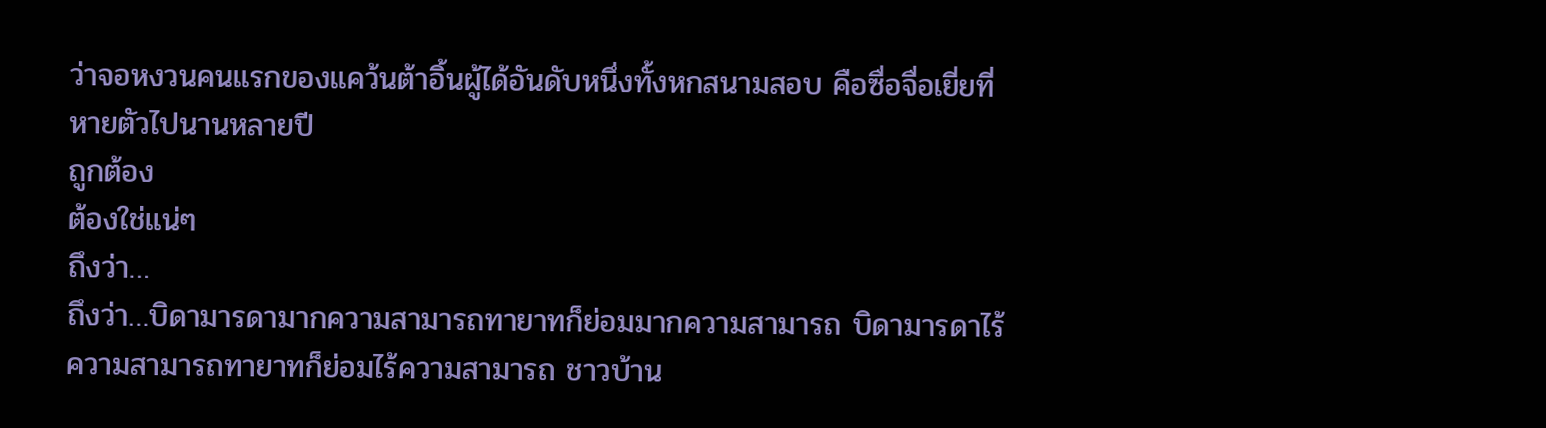ว่าจอหงวนคนแรกของแคว้นต้าอิ้นผู้ได้อันดับหนึ่งทั้งหกสนามสอบ คือซื่อจื่อเยี่ยที่หายตัวไปนานหลายปี
ถูกต้อง
ต้องใช่แน่ๆ
ถึงว่า…
ถึงว่า…บิดามารดามากความสามารถทายาทก็ย่อมมากความสามารถ บิดามารดาไร้ความสามารถทายาทก็ย่อมไร้ความสามารถ ชาวบ้าน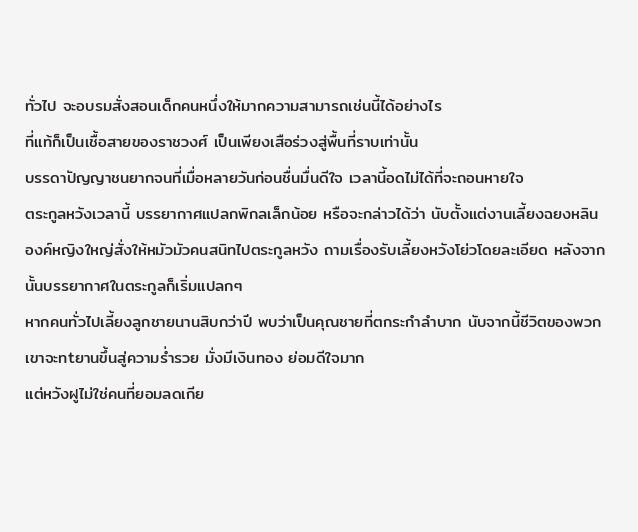ทั่วไป จะอบรมสั่งสอนเด็กคนหนึ่งให้มากความสามารถเช่นนี้ได้อย่างไร
ที่แท้ก็เป็นเชื้อสายของราชวงศ์ เป็นเพียงเสือร่วงสู่พื้นที่ราบเท่านั้น
บรรดาปัญญาชนยากจนที่เมื่อหลายวันก่อนชื่นมื่นดีใจ เวลานี้อดไม่ได้ที่จะถอนหายใจ
ตระกูลหวังเวลานี้ บรรยากาศแปลกพิกลเล็กน้อย หรือจะกล่าวได้ว่า นับตั้งแต่งานเลี้ยงฉยงหลิน องค์หญิงใหญ่สั่งให้หมัวมัวคนสนิทไปตระกูลหวัง ถามเรื่องรับเลี้ยงหวังโย่วโดยละเอียด หลังจากนั้นบรรยากาศในตระกูลก็เริ่มแปลกๆ
หากคนทั่วไปเลี้ยงลูกชายนานสิบกว่าปี พบว่าเป็นคุณชายที่ตกระกำลำบาก นับจากนี้ชีวิตของพวกเขาจะทtยานขึ้นสู่ความร่ำรวย มั่งมีเงินทอง ย่อมดีใจมาก
แต่หวังฝูไม่ใช่คนที่ยอมลดเกีย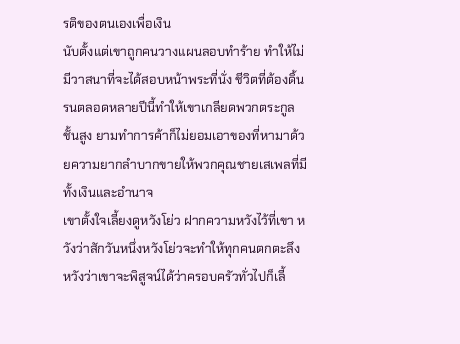รติของตนเองเพื่อเงิน
นับตั้งแต่เขาถูกคนวางแผนลอบทำร้าย ทำให้ไม่มีวาสนาที่จะได้สอบหน้าพระที่นั่ง ชีวิตที่ต้องดิ้นรนตลอดหลายปีนี้ทำให้เขาเกลียดพวกตระกูลชั้นสูง ยามทำการค้าก็ไม่ยอมเอาของที่หามาด้วยความยากลำบากขายให้พวกคุณชายเสเพลที่มีทั้งเงินและอำนาจ
เขาตั้งใจเลี้ยงดูหวังโย่ว ฝากความหวังไว้ที่เขา หวังว่าสักวันหนึ่งหวังโย่วจะทำให้ทุกคนตกตะลึง หวังว่าเขาจะพิสูจน์ได้ว่าครอบครัวทั่วไปก็เลี้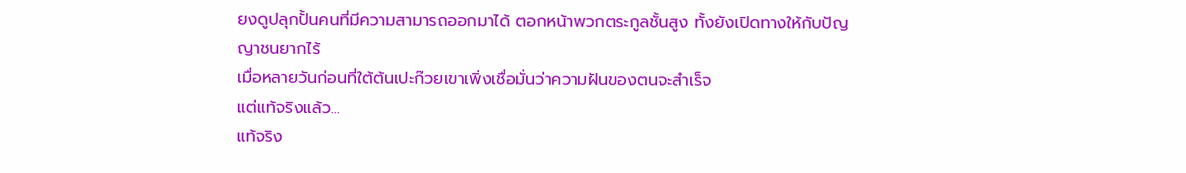ยงดูปลุกปั้นคนที่มีความสามารถออกมาได้ ตอกหน้าพวกตระกูลชั้นสูง ทั้งยังเปิดทางให้กับปัญญาชนยากไร้
เมื่อหลายวันก่อนที่ใต้ต้นเปะก๊วยเขาเพิ่งเชื่อมั่นว่าความฝันของตนจะสำเร็จ
แต่แท้จริงแล้ว...
แท้จริง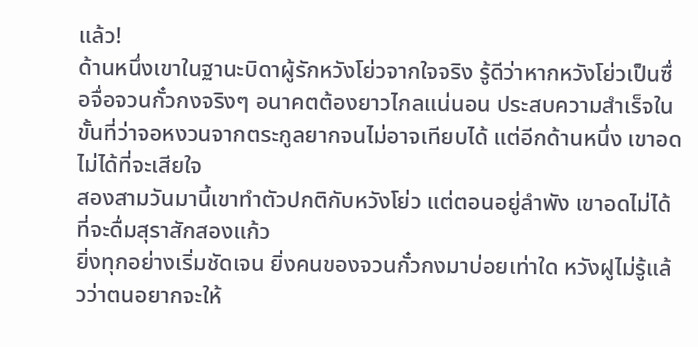แล้ว!
ด้านหนึ่งเขาในฐานะบิดาผู้รักหวังโย่วจากใจจริง รู้ดีว่าหากหวังโย่วเป็นซื่อจื่อจวนกั๋วกงจริงๆ อนาคตต้องยาวไกลแน่นอน ประสบความสำเร็จในขั้นที่ว่าจอหงวนจากตระกูลยากจนไม่อาจเทียบได้ แต่อีกด้านหนึ่ง เขาอดไม่ได้ที่จะเสียใจ
สองสามวันมานี้เขาทำตัวปกติกับหวังโย่ว แต่ตอนอยู่ลำพัง เขาอดไม่ได้ที่จะดื่มสุราสักสองแก้ว
ยิ่งทุกอย่างเริ่มชัดเจน ยิ่งคนของจวนกั๋วกงมาบ่อยเท่าใด หวังฝูไม่รู้แล้วว่าตนอยากจะให้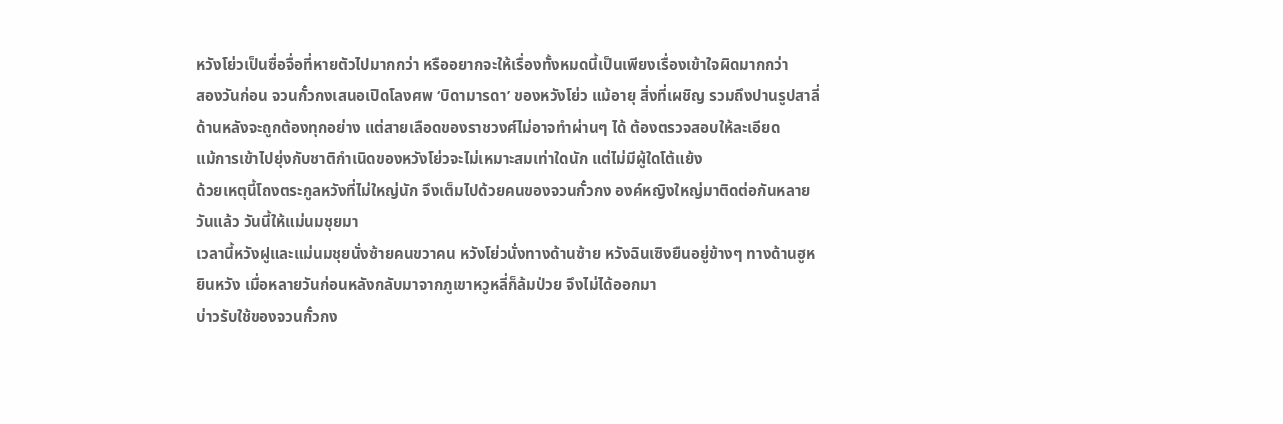หวังโย่วเป็นซื่อจื่อที่หายตัวไปมากกว่า หรืออยากจะให้เรื่องทั้งหมดนี้เป็นเพียงเรื่องเข้าใจผิดมากกว่า
สองวันก่อน จวนกั๋วกงเสนอเปิดโลงศพ ‘บิดามารดา’ ของหวังโย่ว แม้อายุ สิ่งที่เผชิญ รวมถึงปานรูปสาลี่ด้านหลังจะถูกต้องทุกอย่าง แต่สายเลือดของราชวงศ์ไม่อาจทำผ่านๆ ได้ ต้องตรวจสอบให้ละเอียด
แม้การเข้าไปยุ่งกับชาติกำเนิดของหวังโย่วจะไม่เหมาะสมเท่าใดนัก แต่ไม่มีผู้ใดโต้แย้ง
ด้วยเหตุนี้โถงตระกูลหวังที่ไม่ใหญ่นัก จึงเต็มไปด้วยคนของจวนกั๋วกง องค์หญิงใหญ่มาติดต่อกันหลายวันแล้ว วันนี้ให้แม่นมชุยมา
เวลานี้หวังฝูและแม่นมชุยนั่งซ้ายคนขวาคน หวังโย่วนั่งทางด้านซ้าย หวังฉินเซิงยืนอยู่ข้างๆ ทางด้านฮูหยินหวัง เมื่อหลายวันก่อนหลังกลับมาจากภูเขาหวูหลี่ก็ล้มป่วย จึงไม่ได้ออกมา
บ่าวรับใช้ของจวนกั๋วกง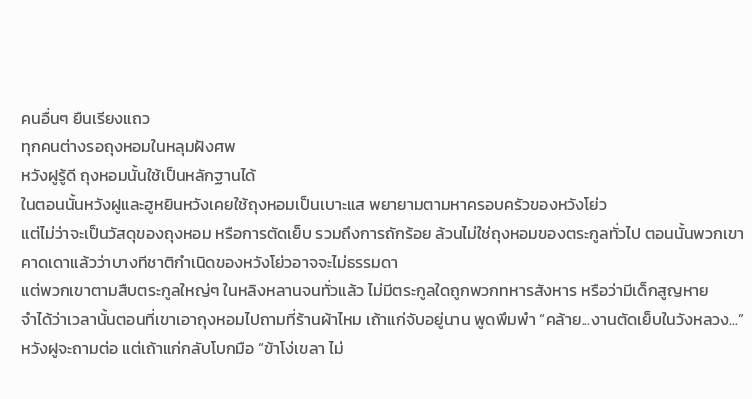คนอื่นๆ ยืนเรียงแถว
ทุกคนต่างรอถุงหอมในหลุมฝังศพ
หวังฝูรู้ดี ถุงหอมนั้นใช้เป็นหลักฐานได้
ในตอนนั้นหวังฝูและฮูหยินหวังเคยใช้ถุงหอมเป็นเบาะแส พยายามตามหาครอบครัวของหวังโย่ว
แต่ไม่ว่าจะเป็นวัสดุของถุงหอม หรือการตัดเย็บ รวมถึงการถักร้อย ล้วนไม่ใช่ถุงหอมของตระกูลทั่วไป ตอนนั้นพวกเขาคาดเดาแล้วว่าบางทีชาติกำเนิดของหวังโย่วอาจจะไม่ธรรมดา
แต่พวกเขาตามสืบตระกูลใหญ่ๆ ในหลิงหลานจนทั่วแล้ว ไม่มีตระกูลใดถูกพวกทหารสังหาร หรือว่ามีเด็กสูญหาย
จำได้ว่าเวลานั้นตอนที่เขาเอาถุงหอมไปถามที่ร้านผ้าไหม เถ้าแก่จับอยู่นาน พูดพึมพำ “คล้าย...งานตัดเย็บในวังหลวง...”
หวังฝูจะถามต่อ แต่เถ้าแก่กลับโบกมือ “ข้าโง่เขลา ไม่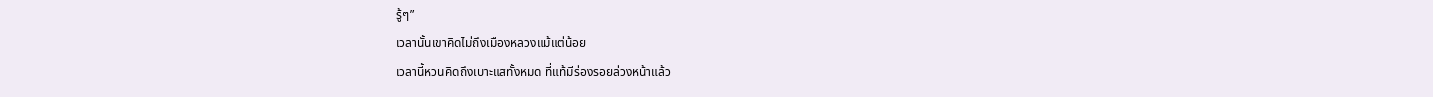รู้ๆ”
เวลานั้นเขาคิดไม่ถึงเมืองหลวงแม้แต่น้อย
เวลานี้หวนคิดถึงเบาะแสทั้งหมด ที่แท้มีร่องรอยล่วงหน้าแล้ว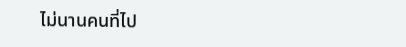ไม่นานคนที่ไป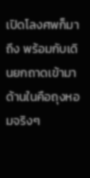เปิดโลงศพก็มาถึง พร้อมกับเดินยกถาดเข้ามา
ด้านในคือถุงหอมจริงๆ